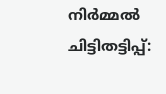നിർമ്മൽ ചിട്ടിതട്ടിപ്പ്: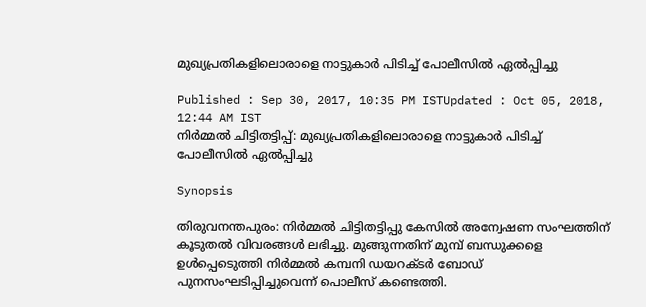മുഖ്യപ്രതികളിലൊരാളെ നാട്ടുകാര്‍ പിടിച്ച് പോലീസില്‍ ഏല്‍പ്പിച്ചു

Published : Sep 30, 2017, 10:35 PM ISTUpdated : Oct 05, 2018, 12:44 AM IST
നിർമ്മൽ ചിട്ടിതട്ടിപ്പ്: മുഖ്യപ്രതികളിലൊരാളെ നാട്ടുകാര്‍ പിടിച്ച് പോലീസില്‍ ഏല്‍പ്പിച്ചു

Synopsis

തിരുവനന്തപുരം: നിർമ്മൽ ചിട്ടിതട്ടിപ്പു കേസിൽ അന്വേഷണ സംഘത്തിന് കൂടുതൽ വിവരങ്ങള്‍ ലഭിച്ചു. മുങ്ങുന്നതിന് മുമ്പ് ബന്ധുക്കളെ ഉള്‍പ്പെടെുത്തി നിർമ്മൽ കമ്പനി ഡയറക്ടർ ബോ‍ഡ് പുനസംഘടിപ്പിച്ചുവെന്ന് പൊലീസ് കണ്ടെത്തി.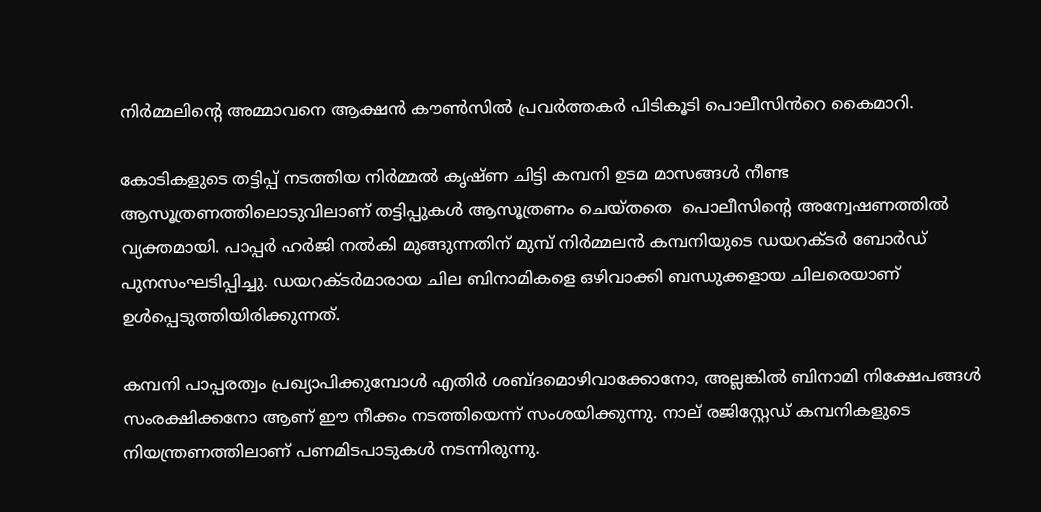നിർമ്മലിന്‍റെ അമ്മാവനെ ആക്ഷൻ കൗണ്‍സിൽ പ്രവർത്തകർ പിടികൂടി പൊലീസിൻറെ കൈമാറി.

കോടികളുടെ തട്ടിപ്പ് നടത്തിയ നിർമ്മൽ കൃഷ്ണ ചിട്ടി കമ്പനി ഉടമ മാസങ്ങള്‍ നീണ്ട ആസൂത്രണത്തിലൊടുവിലാണ് തട്ടിപ്പുകള്‍ ആസൂത്രണം ചെയ്തതെ  പൊലീസിന്‍റെ അന്വേഷണത്തിൽ വ്യക്തമായി. പാപ്പ‍ർ ഹർ‍ജി നൽകി മുങ്ങുന്നതിന് മുമ്പ് നിർമ്മലൻ കമ്പനിയുടെ ഡയറക്ടർ ബോർഡ് പുനസംഘടിപ്പിച്ചു. ഡയറക്ടര്‍മാരായ ചില ബിനാമികളെ ഒഴിവാക്കി ബന്ധുക്കളായ ചിലരെയാണ് ഉള്‍പ്പെടുത്തിയിരിക്കുന്നത്.

കമ്പനി പാപ്പരത്വം പ്രഖ്യാപിക്കുമ്പോള്‍ എതി‍ർ ശബ്ദമൊഴിവാക്കോനോ, അല്ലങ്കിൽ ബിനാമി നിക്ഷേപങ്ങള്‍ സംരക്ഷിക്കനോ ആണ് ഈ നീക്കം നടത്തിയെന്ന് സംശയിക്കുന്നു. നാല് രജിസ്റ്റേഡ് കമ്പനികളുടെ നിയന്ത്രണത്തിലാണ് പണമിടപാടുകള്‍ നടന്നിരുന്നു.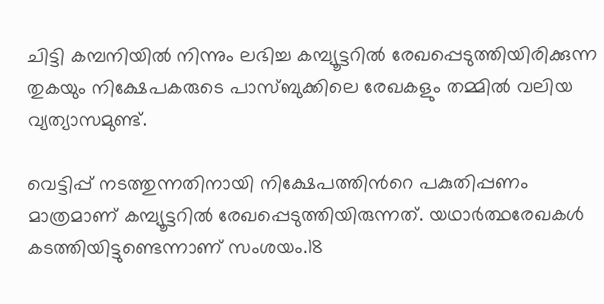ചിട്ടി കമ്പനിയിൽ നിന്നും ലഭിച്ച കമ്പ്യൂട്ടറിൽ രേഖപ്പെടുത്തിയിരിക്കുന്ന തുകയും നിക്ഷേപകരുടെ പാസ്ബുക്കിലെ രേഖകളും തമ്മിൽ വലിയ വ്യത്യാസമുണ്ട്.

വെട്ടിപ്പ് നടത്തുന്നതിനായി നിക്ഷേപത്തിന്‍റെ പകുതിപ്പണം മാത്രമാണ് കമ്പ്യൂട്ടറിൽ രേഖപ്പെടുത്തിയിരുന്നത്. യഥാർത്ഥരേഖകള്‍ കടത്തിയിട്ടുണ്ടെന്നാണ് സംശയം.18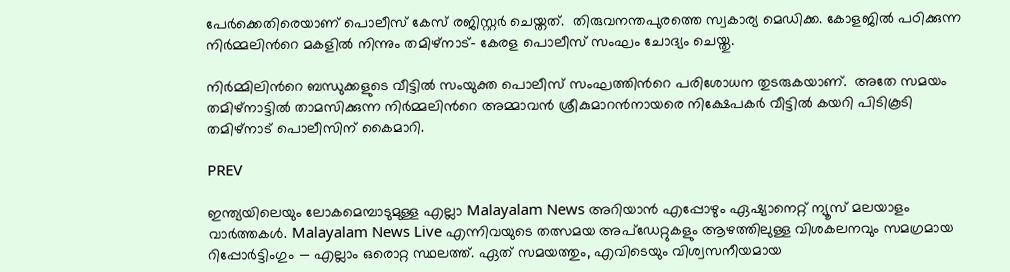പേർക്കെതിരെയാണ് പൊലീസ് കേസ് രജിസ്റ്റർ ചെയ്തത്.  തിരുവനന്തപുരത്തെ സ്വകാര്യ മെഡിക്ക. കോളജിൽ പഠിക്കുന്ന നിർമ്മലിന്‍റെ മകളിൽ നിന്നും തമിഴ്നാട്- കേരള പൊലീസ് സംഘം ചോദ്യം ചെയ്തു.

നിർമ്മിലിന്‍റെ ബന്ധുക്കളുടെ വീട്ടില്‍ സംയുക്ത പൊലീസ് സംഘത്തിൻറെ പരിശോധന തുടരുകയാണ്.  അതേ സമയം തമിഴ്നാട്ടില്‍ താമസിക്കുന്ന നിർമ്മലിന്‍റെ അമ്മാവൻ ശ്രീകുമാറൻനായരെ നിക്ഷേപകർ വീട്ടിൽ കയറി പിടികൂടി തമിഴ്നാട് പൊലീസിന് കൈമാറി.

PREV

ഇന്ത്യയിലെയും ലോകമെമ്പാടുമുള്ള എല്ലാ Malayalam News അറിയാൻ എപ്പോഴും ഏഷ്യാനെറ്റ് ന്യൂസ് മലയാളം വാർത്തകൾ. Malayalam News Live എന്നിവയുടെ തത്സമയ അപ്‌ഡേറ്റുകളും ആഴത്തിലുള്ള വിശകലനവും സമഗ്രമായ റിപ്പോർട്ടിംഗും — എല്ലാം ഒരൊറ്റ സ്ഥലത്ത്. ഏത് സമയത്തും, എവിടെയും വിശ്വസനീയമായ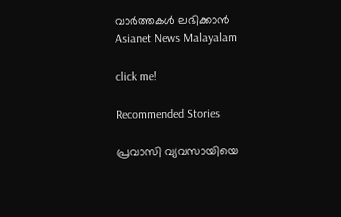വാർത്തകൾ ലഭിക്കാൻ Asianet News Malayalam

click me!

Recommended Stories

പ്രവാസി വ്യവസായിയെ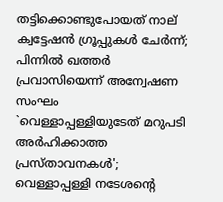തട്ടിക്കൊണ്ടുപോയത് നാല് ക്വട്ടേഷൻ ഗ്രൂപ്പുകൾ ചേർന്ന്; പിന്നിൽ ഖത്തർ പ്രവാസിയെന്ന് അന്വേഷണ സംഘം
`വെള്ളാപ്പള്ളിയുടേത് മറുപടി അർഹിക്കാത്ത പ്രസ്താവനകൾ'; വെള്ളാപ്പള്ളി നടേശന്റെ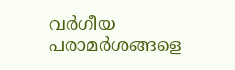വർഗീയ പരാമർശങ്ങളെ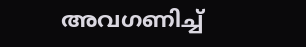അവഗണിച്ച്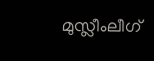മുസ്ലീംലീഗ്